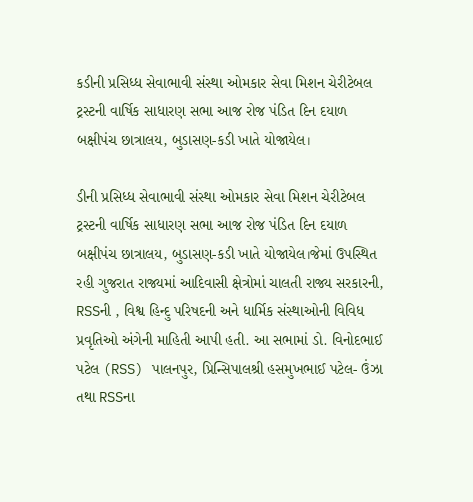કડીની પ્રસિધ્ધ સેવાભાવી સંસ્થા ઓમકાર સેવા મિશન ચેરીટેબલ ટ્રસ્ટની વાર્ષિક સાધારણ સભા આજ રોજ પંડિત દિન દયાળ બક્ષીપંચ છાત્રાલય, બુડાસણ-કડી ખાતે યોજાયેલ।

ડીની પ્રસિધ્ધ સેવાભાવી સંસ્થા ઓમકાર સેવા મિશન ચેરીટેબલ ટ્રસ્ટની વાર્ષિક સાધારણ સભા આજ રોજ પંડિત દિન દયાળ બક્ષીપંચ છાત્રાલય, બુડાસણ-કડી ખાતે યોજાયેલ।જેમાં ઉપસ્થિત રહી ગુજરાત રાજ્યમાં આદિવાસી ક્ષેત્રોમાં ચાલતી રાજ્ય સરકારની, RSSની , વિશ્વ હિન્દુ પરિષદની અને ધાર્મિક સંસ્થાઓની વિવિધ પ્રવૃતિઓ અંગેની માહિતી આપી હતી. આ સભામાં ડો. વિનોદભાઈ પટેલ (RSS) પાલનપુર, પ્રિન્સિપાલશ્રી હસમુખભાઈ પટેલ- ઉંઝા તથા RSSના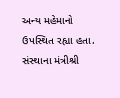અન્ય મહેમાનો ઉપસ્થિત રહ્યા હતા. સંસ્થાના મંત્રીશ્રી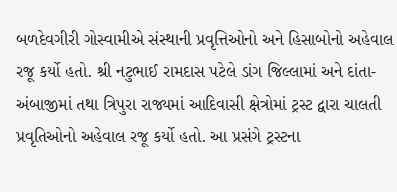બળદેવગીરી ગોસ્વામીએ સંસ્થાની પ્રવૃત્તિઓનો અને હિસાબોનો અહેવાલ રજૂ કર્યો હતો. શ્રી નટુભાઈ રામદાસ પટેલે ડાંગ જિલ્લામાં અને દાંતા-અંબાજીમાં તથા ત્રિપુરા રાજ્યમાં આદિવાસી ક્ષેત્રોમાં ટ્રસ્ટ દ્વારા ચાલતી પ્રવૃતિઓનો અહેવાલ રજૂ કર્યો હતો. આ પ્રસંગે ટ્રસ્ટના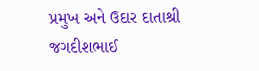પ્રમુખ અને ઉદાર દાતાશ્રી જગદીશભાઈ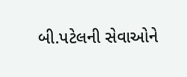બી.પટેલની સેવાઓને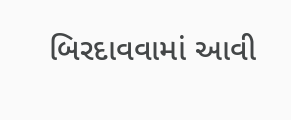બિરદાવવામાં આવી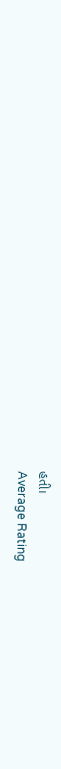હતી।
Average Rating